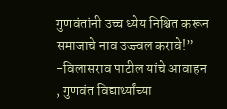गुणवंतांनी उच्च ध्येय निश्चित करून समाजाचे नाव उज्ज्वल करावे!”  -विलासराव पाटील यांचे आवाहन  , गुणवंत विद्यार्थ्यांच्या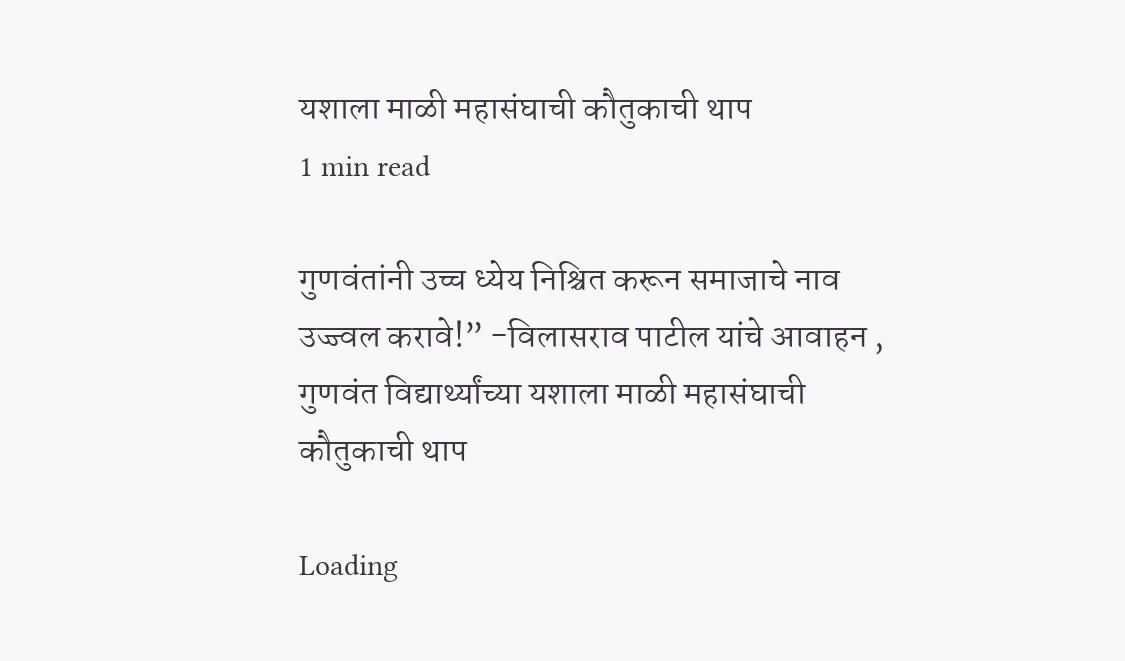यशाला माळी महासंघाची कौतुकाची थाप
1 min read

गुणवंतांनी उच्च ध्येय निश्चित करून समाजाचे नाव उज्ज्वल करावे!” -विलासराव पाटील यांचे आवाहन , गुणवंत विद्यार्थ्यांच्या यशाला माळी महासंघाची कौतुकाची थाप

Loading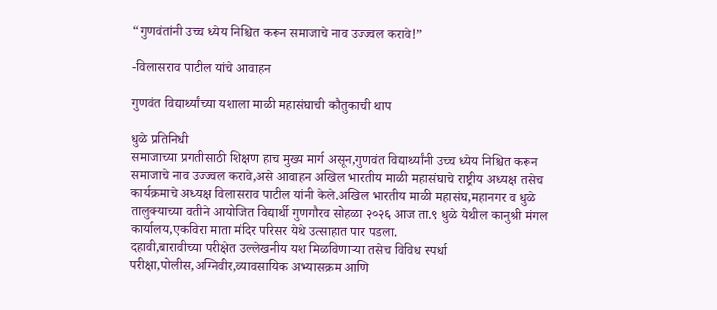“गुणवंतांनी उच्च ध्येय निश्चित करून समाजाचे नाव उज्ज्वल करावे!”

-विलासराव पाटील यांचे आवाहन

गुणवंत विद्यार्थ्यांच्या यशाला माळी महासंघाची कौतुकाची थाप

धुळे प्रतिनिधी
समाजाच्या प्रगतीसाठी शिक्षण हाच मुख्य मार्ग असून,गुणवंत विद्यार्थ्यांनी उच्च ध्येय निश्चित करून समाजाचे नाव उज्ज्वल करावे,असे आवाहन अखिल भारतीय माळी महासंघाचे राष्ट्रीय अध्यक्ष तसेच कार्यक्रमाचे अध्यक्ष विलासराव पाटील यांनी केले.अखिल भारतीय माळी महासंघ,महानगर व धुळे तालुक्याच्या वतीने आयोजित विद्यार्थी गुणगौरव सोहळा २०२६ आज ता.९ धुळे येथील कानुश्री मंगल कार्यालय,एकविरा माता मंदिर परिसर येथे उत्साहात पार पडला.
दहावी,बारावीच्या परीक्षेत उल्लेखनीय यश मिळविणाऱ्या तसेच विविध स्पर्धा परीक्षा,पोलीस,अग्निवीर,व्यावसायिक अभ्यासक्रम आणि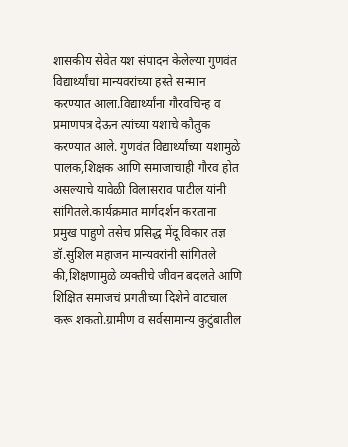शासकीय सेवेत यश संपादन केलेल्या गुणवंत विद्यार्थ्यांचा मान्यवरांच्या हस्ते सन्मान करण्यात आला.विद्यार्थ्यांना गौरवचिन्ह व प्रमाणपत्र देऊन त्यांच्या यशाचे कौतुक करण्यात आले. गुणवंत विद्यार्थ्यांच्या यशामुळे पालक,शिक्षक आणि समाजाचाही गौरव होत असल्याचे यावेळी विलासराव पाटील यांनी सांगितले.कार्यक्रमात मार्गदर्शन करताना प्रमुख पाहुणे तसेच प्रसिद्ध मेंदू विकार तज्ञ डॉ.सुशिल महाजन मान्यवरांनी सांगितले की,शिक्षणामुळे व्यक्तीचे जीवन बदलते आणि शिक्षित समाजचं प्रगतीच्या दिशेने वाटचाल करू शकतो.ग्रामीण व सर्वसामान्य कुटुंबातील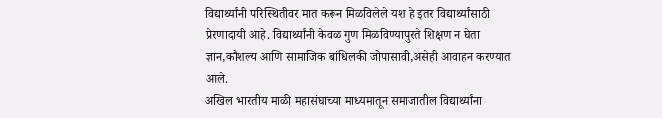विद्यार्थ्यांनी परिस्थितीवर मात करून मिळविलेले यश हे इतर विद्यार्थ्यांसाठी प्रेरणादायी आहे. विद्यार्थ्यांनी केवळ गुण मिळविण्यापुरते शिक्षण न घेता ज्ञान,कौशल्य आणि सामाजिक बांधिलकी जोपासावी,असेही आवाहन करण्यात आले.
अखिल भारतीय माळी महासंघाच्या माध्यमातून समाजातील विद्यार्थ्यांना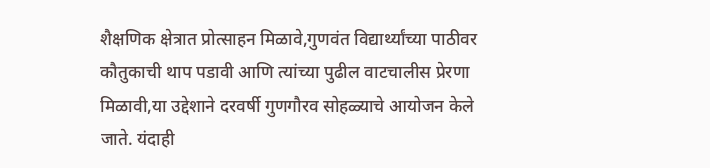शैक्षणिक क्षेत्रात प्रोत्साहन मिळावे,गुणवंत विद्यार्थ्यांच्या पाठीवर कौतुकाची थाप पडावी आणि त्यांच्या पुढील वाटचालीस प्रेरणा मिळावी,या उद्देशाने दरवर्षी गुणगौरव सोहळ्याचे आयोजन केले जाते. यंदाही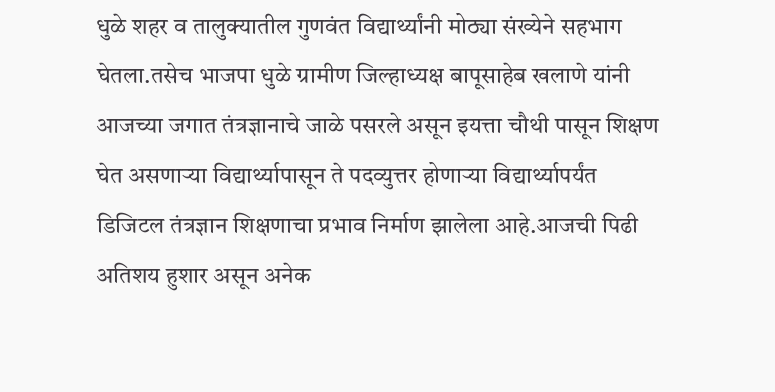धुळे शहर व तालुक्यातील गुणवंत विद्यार्थ्यांनी मोठ्या संख्येने सहभाग घेतला.तसेच भाजपा धुळे ग्रामीण जिल्हाध्यक्ष बापूसाहेब खलाणे यांनी आजच्या जगात तंत्रज्ञानाचे जाळे पसरले असून इयत्ता चौथी पासून शिक्षण घेत असणाऱ्या विद्यार्थ्यापासून ते पदव्युत्तर होणाऱ्या विद्यार्थ्यापर्यंत डिजिटल तंत्रज्ञान शिक्षणाचा प्रभाव निर्माण झालेला आहे.आजची पिढी अतिशय हुशार असून अनेक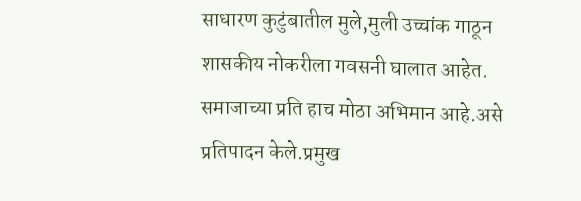साधारण कुटुंबातील मुले,मुली उच्चांक गाठून शासकीय नोकरीला गवसनी घालात आहेत. समाजाच्या प्रति हाच मोठा अभिमान आहे.असे प्रतिपादन केले.प्रमुख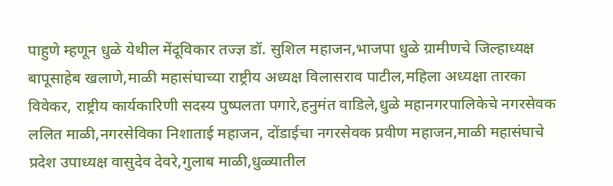पाहुणे म्हणून धुळे येथील मेंदूविकार तज्ज्ञ डॉ. सुशिल महाजन,भाजपा धुळे ग्रामीणचे जिल्हाध्यक्ष बापूसाहेब खलाणे,माळी महासंघाच्या राष्ट्रीय अध्यक्ष विलासराव पाटील,महिला अध्यक्षा तारका विवेकर, राष्ट्रीय कार्यकारिणी सदस्य पुष्पलता पगारे,हनुमंत वाडिले,धुळे महानगरपालिकेचे नगरसेवक ललित माळी,नगरसेविका निशाताई महाजन, दोंडाईचा नगरसेवक प्रवीण महाजन,माळी महासंघाचे प्रदेश उपाध्यक्ष वासुदेव देवरे,गुलाब माळी,धुळ्यातील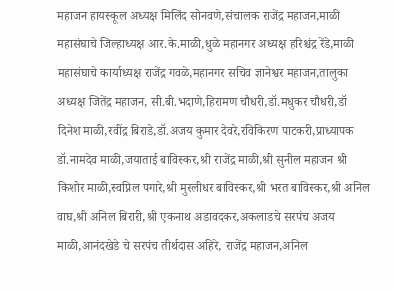महाजन हायस्कूल अध्यक्ष मिलिंद सोनवणे,संचालक राजेंद्र महाजन,माळी महासंघाचे जिल्हाध्यक्ष आर.के.माळी,धुळे महानगर अध्यक्ष हरिश्चंद्र रेंडे,माळी महासंघाचे कार्याध्यक्ष राजेंद्र गवळे,महानगर सचिव ज्ञानेश्वर महाजन,तालुका अध्यक्ष जितेंद्र महाजन, सी.बी.भदाणे,हिरामण चौधरी,डॉ.मधुकर चौधरी,डॉ दिनेश माळी,रवींद्र बिराडे,डॉ.अजय कुमार देवरे,रविकिरण पाटकरी,प्राध्यापक डॉ.नामदेव माळी,जयाताई बाविस्कर,श्री राजेंद्र माळी,श्री सुनील महाजन श्री किशोर माळी,स्वप्निल पगारे,श्री मुरलीधर बाविस्कर,श्री भरत बाविस्कर,श्री अनिल वाघ,श्री अनिल बिरारी,श्री एकनाथ अडावदकर,अकलाडचे सरपंच अजय माळी,आनंदखेडे चे सरपंच तीर्थदास अहिरे, राजेंद्र महाजन,अनिल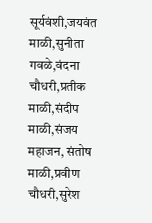सूर्यवंशी,जयवंत माळी,सुनीता गवळे,वंदना चौधरी,प्रतीक माळी,संदीप माळी,संजय महाजन, संतोष माळी,प्रवीण चौधरी,सुरेश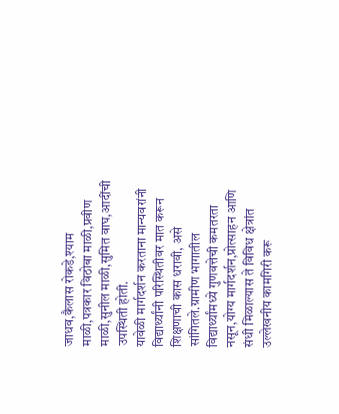जाधव,कैलास रोकडे,श्याम माळी,पत्रकार विठोबा माळी,प्रवीण माळी,सुनील माळी,सुमित वाघ,आदींची उपस्थिती होती.
यावेळी मार्गदर्शन करताना मान्यवरांनी विद्यार्थ्यांनी परिस्थितीवर मात करून शिक्षणाची कास धरावी, असे सांगितले.ग्रामीण भागातील विद्यार्थ्यांमध्ये गुणवत्तेची कमतरता नसून,योग्य मार्गदर्शन,प्रोत्साहन आणि संधी मिळाल्यास ते विविध क्षेत्रांत उल्लेखनीय कामगिरी करू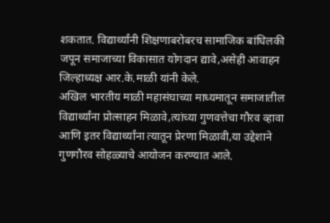शकतात. विद्यार्थ्यांनी शिक्षणाबरोबरच सामाजिक बांधिलकी जपून समाजाच्या विकासात योगदान द्यावे,असेही आवाहन जिल्हाध्यक्ष आर.के.माळी यांनी केले.
अखिल भारतीय माळी महासंघाच्या माध्यमातून समाजातील विद्यार्थ्यांना प्रोत्साहन मिळावे,त्यांच्या गुणवत्तेचा गौरव व्हावा आणि इतर विद्यार्थ्यांना त्यातून प्रेरणा मिळावी,या उद्देशाने गुणगौरव सोहळ्याचे आयोजन करण्यात आले.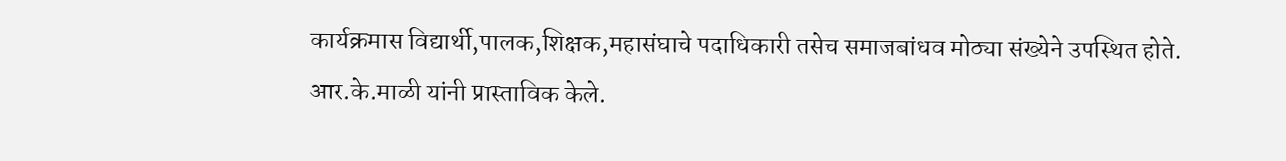कार्यक्रमास विद्यार्थी,पालक,शिक्षक,महासंघाचे पदाधिकारी तसेच समाजबांधव मोठ्या संख्येने उपस्थित होते.
आर.के.माळी यांनी प्रास्ताविक केले.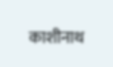काशीनाथ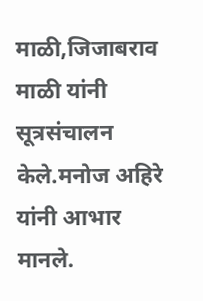माळी,जिजाबराव माळी यांनी सूत्रसंचालन केले.मनोज अहिरे यांनी आभार मानले.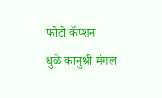फोटो कॅप्शन
धुळे कानुश्री मंगल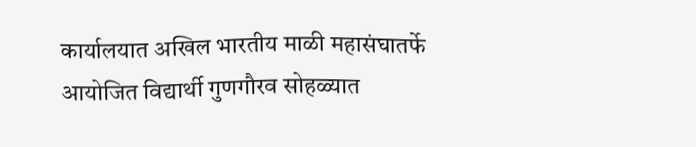कार्यालयात अखिल भारतीय माळी महासंघातर्फे आयोजित विद्यार्थी गुणगौरव सोहळ्यात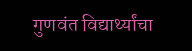गुणवंत विद्यार्थ्यांचा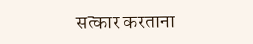सत्कार करताना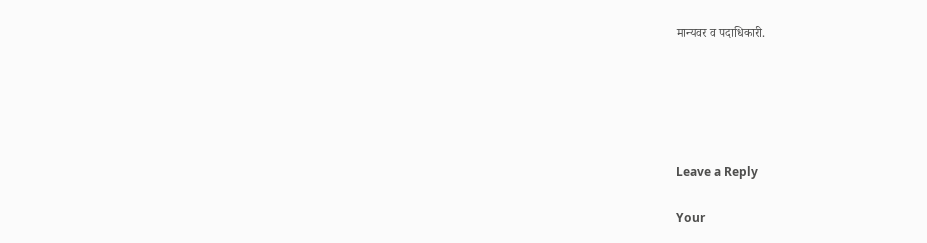मान्यवर व पदाधिकारी.





Leave a Reply

Your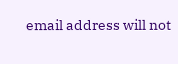email address will not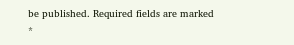be published. Required fields are marked *